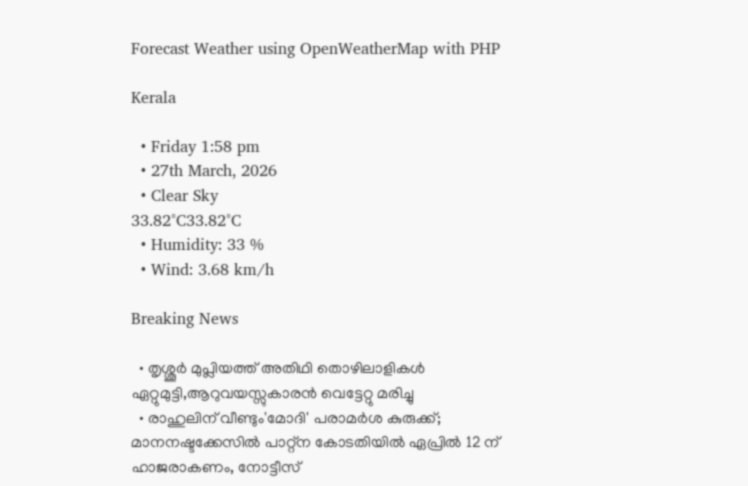Forecast Weather using OpenWeatherMap with PHP

Kerala

  • Friday 1:58 pm
  • 27th March, 2026
  • Clear Sky
33.82°C33.82°C
  • Humidity: 33 %
  • Wind: 3.68 km/h

Breaking News

  • തൃശ്ശൂർ മുപ്ലിയത്ത് അതിഥി തൊഴിലാളികൾ ഏറ്റുമുട്ടി,ആറുവയസ്സുകാരൻ വെട്ടേറ്റു മരിച്ചു
  • രാഹുലിന് വീണ്ടും'മോദി' പരാമര്‍ശ കുരുക്ക്; മാനനഷ്ടക്കേസിൽ പാറ്റ്ന കോടതിയിൽ ഏപ്രിൽ 12 ന് ഹാജരാകണം, നോട്ടീസ്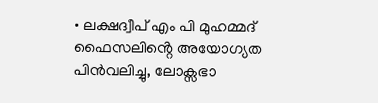• ലക്ഷദ്വീപ് എം പി മുഹമ്മദ് ഫൈസലിൻ്റെ അയോഗ്യത പിൻവലിച്ചു, ലോക്സഭാ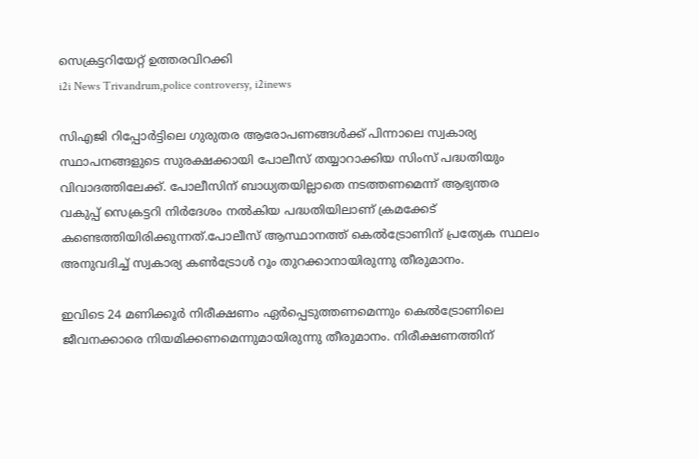സെക്രട്ടറിയേറ്റ് ഉത്തരവിറക്കി
i2i News Trivandrum,police controversy, i2inews

സിഎജി റിപ്പോര്‍ട്ടിലെ ഗുരുതര ആരോപണങ്ങള്‍ക്ക് പിന്നാലെ സ്വകാര്യ സ്ഥാപനങ്ങളുടെ സുരക്ഷക്കായി പോലീസ് തയ്യാറാക്കിയ സിംസ് പദ്ധതിയും വിവാദത്തിലേക്ക്. പോലീസിന് ബാധ്യതയില്ലാതെ നടത്തണമെന്ന് ആഭ്യന്തര വകുപ്പ് സെക്രട്ടറി നിര്‍ദേശം നല്‍കിയ പദ്ധതിയിലാണ് ക്രമക്കേട് കണ്ടെത്തിയിരിക്കുന്നത്.പോലീസ് ആസ്ഥാനത്ത് കെല്‍ട്രോണിന് പ്രത്യേക സ്ഥലം അനുവദിച്ച് സ്വകാര്യ കണ്‍ട്രോള്‍ റൂം തുറക്കാനായിരുന്നു തീരുമാനം.

ഇവിടെ 24 മണിക്കൂര്‍ നിരീക്ഷണം ഏര്‍പ്പെടുത്തണമെന്നും കെല്‍ട്രോണിലെ ജീവനക്കാരെ നിയമിക്കണമെന്നുമായിരുന്നു തീരുമാനം. നിരീക്ഷണത്തിന്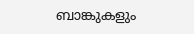ബാങ്കുകളും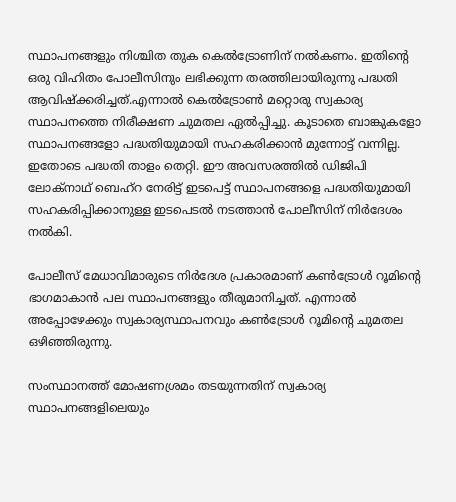സ്ഥാപനങ്ങളും നിശ്ചിത തുക കെല്‍ട്രോണിന് നല്‍കണം. ഇതിന്റെ ഒരു വിഹിതം പോലീസിനും ലഭിക്കുന്ന തരത്തിലായിരുന്നു പദ്ധതി ആവിഷ്‌ക്കരിച്ചത്.എന്നാല്‍ കെല്‍ട്രോണ്‍ മറ്റൊരു സ്വകാര്യ സ്ഥാപനത്തെ നിരീക്ഷണ ചുമതല ഏല്‍പ്പിച്ചു. കൂടാതെ ബാങ്കുകളോ സ്ഥാപനങ്ങളോ പദ്ധതിയുമായി സഹകരിക്കാന്‍ മുന്നോട്ട് വന്നില്ല. ഇതോടെ പദ്ധതി താളം തെറ്റി. ഈ അവസരത്തില്‍ ഡിജിപി ലോക്‌നാഥ് ബെഹ്‌റ നേരിട്ട് ഇടപെട്ട് സ്ഥാപനങ്ങളെ പദ്ധതിയുമായി സഹകരിപ്പിക്കാനുള്ള ഇടപെടല്‍ നടത്താന്‍ പോലീസിന് നിര്‍ദേശം നല്‍കി.

പോലീസ് മേധാവിമാരുടെ നിര്‍ദേശ പ്രകാരമാണ് കണ്‍ട്രോള്‍ റൂമിന്റെ ഭാഗമാകാന്‍ പല സ്ഥാപനങ്ങളും തീരുമാനിച്ചത്. എന്നാല്‍ അപ്പോഴേക്കും സ്വകാര്യസ്ഥാപനവും കണ്‍ട്രോള്‍ റൂമിന്റെ ചുമതല ഒഴിഞ്ഞിരുന്നു.

സംസ്ഥാനത്ത് മോഷണശ്രമം തടയുന്നതിന് സ്വകാര്യ സ്ഥാപനങ്ങളിലെയും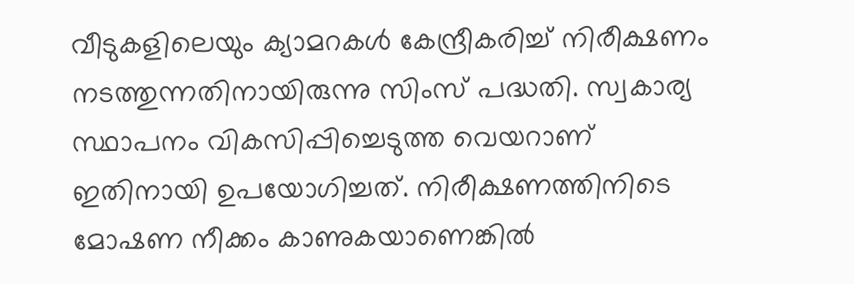വീടുകളിലെയും ക്യാമറകള്‍ കേന്ദ്രീകരിച്ച് നിരീക്ഷണം നടത്തുന്നതിനായിരുന്നു സിംസ് പദ്ധതി. സ്വകാര്യ സ്ഥാപനം വികസിപ്പിച്ചെടുത്ത വെയറാണ് ഇതിനായി ഉപയോഗിച്ചത്. നിരീക്ഷണത്തിനിടെ മോഷണ നീക്കം കാണുകയാണെങ്കില്‍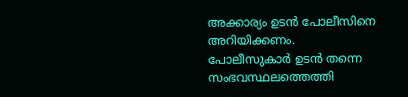അക്കാര്യം ഉടന്‍ പോലീസിനെ അറിയിക്കണം. പോലീസുകാര്‍ ഉടന്‍ തന്നെ സംഭവസ്ഥലത്തെത്തി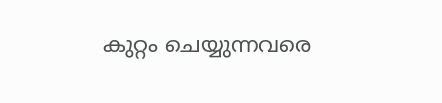കുറ്റം ചെയ്യുന്നവരെ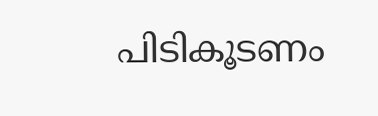പിടികൂടണം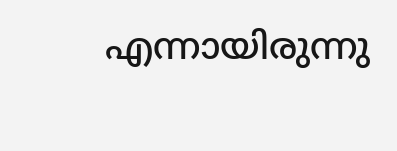എന്നായിരുന്നു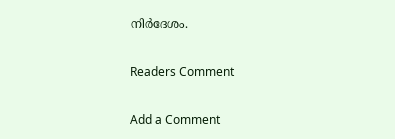നിര്‍ദേശം.

Readers Comment

Add a Comment